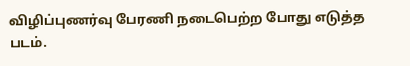விழிப்புணர்வு பேரணி நடைபெற்ற போது எடுத்த படம்.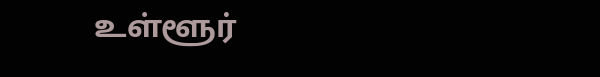உள்ளூர்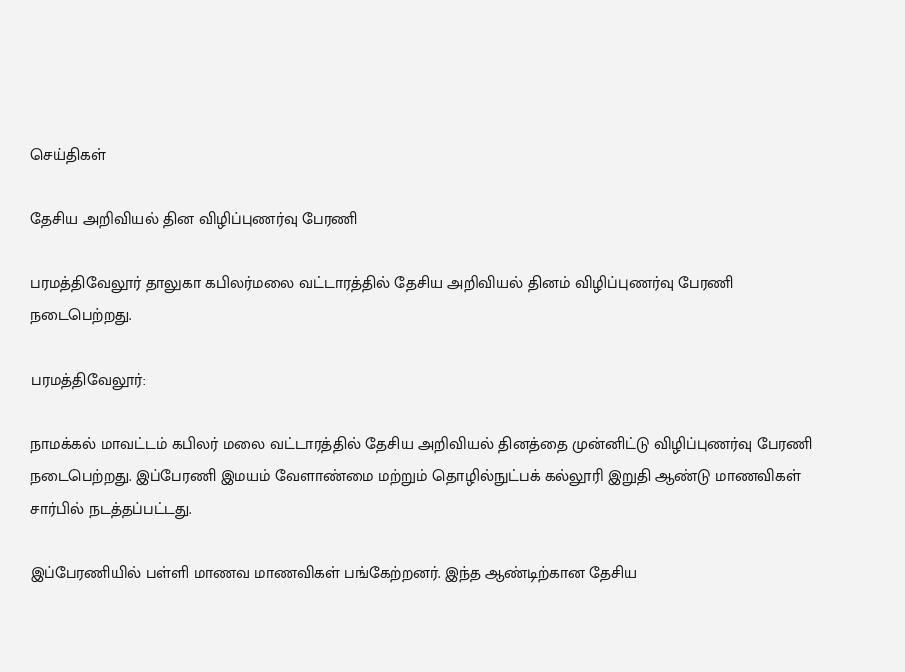செய்திகள்

தேசிய அறிவியல் தின விழிப்புணர்வு பேரணி

பரமத்திவேலூர் தாலுகா கபிலர்மலை வட்டாரத்தில் தேசிய அறிவியல் தினம் விழிப்புணர்வு பேரணி நடைபெற்றது.

பரமத்திவேலூர்:

நாமக்கல் மாவட்டம் கபிலர் மலை வட்டாரத்தில் தேசிய அறிவியல் தினத்தை முன்னிட்டு விழிப்புணர்வு பேரணி நடைபெற்றது. இப்பேரணி இமயம் வேளாண்மை மற்றும் தொழில்நுட்பக் கல்லூரி இறுதி ஆண்டு மாணவிகள் சார்பில் நடத்தப்பட்டது.

இப்பேரணியில் பள்ளி மாணவ மாணவிகள் பங்கேற்றனர். இந்த ஆண்டிற்கான தேசிய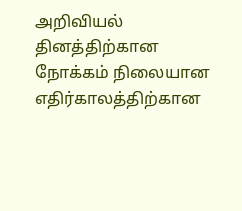அறிவியல் தினத்திற்கான நோக்கம் நிலையான எதிர்காலத்திற்கான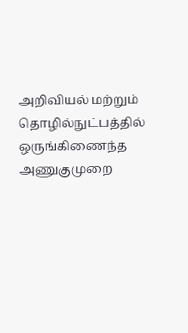அறிவியல் மற்றும் தொழில்நுட்பத்தில் ஒருங்கிணைந்த அணுகுமுறை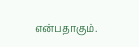என்பதாகும்.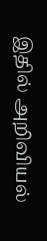இதில் அறிவியல்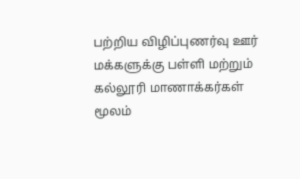பற்றிய விழிப்புணர்வு ஊர் மக்களுக்கு பள்ளி மற்றும் கல்லூரி மாணாக்கர்கள் மூலம்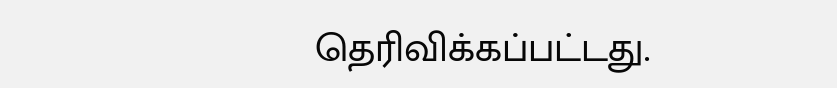தெரிவிக்கப்பட்டது.